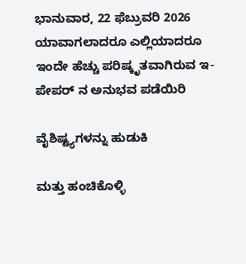ಭಾನುವಾರ, 22 ಫೆಬ್ರುವರಿ 2026
ಯಾವಾಗಲಾದರೂ ಎಲ್ಲಿಯಾದರೂ
ಇಂದೇ ಹೆಚ್ಚು ಪರಿಷ್ಕೃತವಾಗಿರುವ ಇ-ಪೇಪರ್ ನ ಅನುಭವ ಪಡೆಯಿರಿ

ವೈಶಿಷ್ಟ್ಯಗಳನ್ನು ಹುಡುಕಿ

ಮತ್ತು ಹಂಚಿಕೊಳ್ಳಿ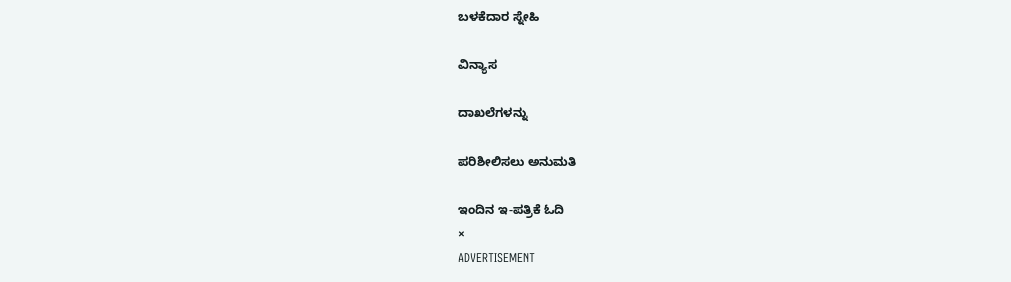ಬಳಕೆದಾರ ಸ್ನೇಹಿ

ವಿನ್ಯಾಸ

ದಾಖಲೆಗಳನ್ನು

ಪರಿಶೀಲಿಸಲು ಅನುಮತಿ

ಇಂದಿನ ಇ-ಪತ್ರಿಕೆ ಓದಿ
×
ADVERTISEMENT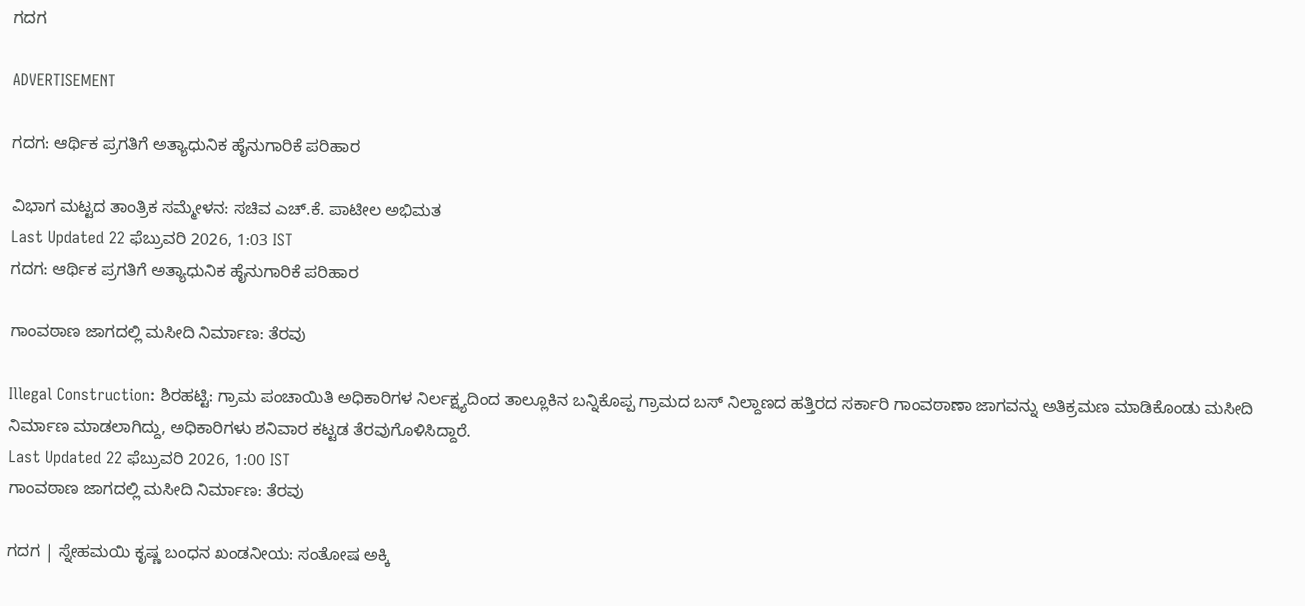ಗದಗ

ADVERTISEMENT

ಗದಗ: ಆರ್ಥಿಕ ಪ್ರಗತಿಗೆ ಅತ್ಯಾಧುನಿಕ ಹೈನುಗಾರಿಕೆ ಪರಿಹಾರ

ವಿಭಾಗ ಮಟ್ಟದ ತಾಂತ್ರಿಕ ಸಮ್ಮೇಳನ: ಸಚಿವ ಎಚ್‌.ಕೆ. ಪಾಟೀಲ ಅಭಿಮತ
Last Updated 22 ಫೆಬ್ರುವರಿ 2026, 1:03 IST
ಗದಗ: ಆರ್ಥಿಕ ಪ್ರಗತಿಗೆ ಅತ್ಯಾಧುನಿಕ ಹೈನುಗಾರಿಕೆ ಪರಿಹಾರ

ಗಾಂವಠಾಣ ಜಾಗದಲ್ಲಿ ಮಸೀದಿ ನಿರ್ಮಾಣ: ತೆರವು

Illegal Construction: ಶಿರಹಟ್ಟಿ: ಗ್ರಾಮ ಪಂಚಾಯಿತಿ ಅಧಿಕಾರಿಗಳ ನಿರ್ಲಕ್ಷ್ಯದಿಂದ ತಾಲ್ಲೂಕಿನ ಬನ್ನಿಕೊಪ್ಪ ಗ್ರಾಮದ ಬಸ್ ನಿಲ್ದಾಣದ ಹತ್ತಿರದ ಸರ್ಕಾರಿ ಗಾಂವಠಾಣಾ ಜಾಗವನ್ನು ಅತಿಕ್ರಮಣ ಮಾಡಿಕೊಂಡು ಮಸೀದಿ ನಿರ್ಮಾಣ ಮಾಡಲಾಗಿದ್ದು, ಅಧಿಕಾರಿಗಳು ಶನಿವಾರ ಕಟ್ಟಡ ತೆರವುಗೊಳಿಸಿದ್ದಾರೆ.
Last Updated 22 ಫೆಬ್ರುವರಿ 2026, 1:00 IST
ಗಾಂವಠಾಣ ಜಾಗದಲ್ಲಿ ಮಸೀದಿ ನಿರ್ಮಾಣ: ತೆರವು

ಗದಗ | ಸ್ನೇಹಮಯಿ ಕೃಷ್ಣ ಬಂಧನ ಖಂಡನೀಯ: ಸಂತೋಷ ಅಕ್ಕಿ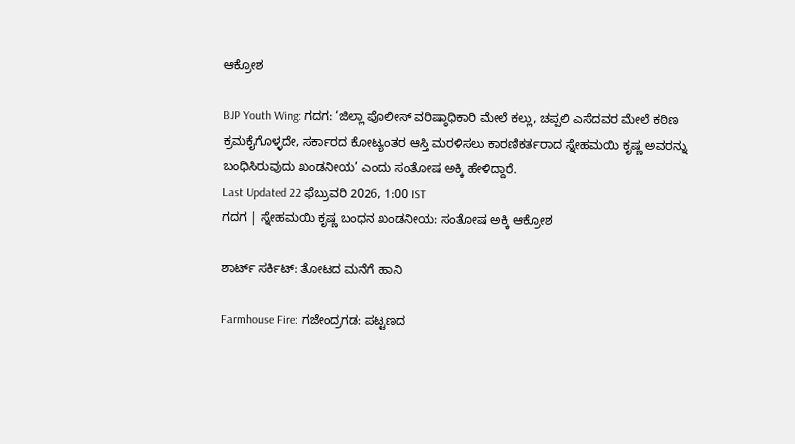ಆಕ್ರೋಶ

BJP Youth Wing: ಗದಗ: ‘ಜಿಲ್ಲಾ ಪೊಲೀಸ್ ವರಿಷ್ಠಾಧಿಕಾರಿ ಮೇಲೆ‌ ಕಲ್ಲು, ಚಪ್ಪಲಿ‌ ಎಸೆದವರ ಮೇಲೆ ಕಠಿಣ ಕ್ರಮಕೈಗೊಳ್ಳದೇ, ಸರ್ಕಾರದ ಕೋಟ್ಯಂತರ ಆಸ್ತಿ ಮರಳಿಸಲು ಕಾರಣಿಕರ್ತರಾದ ಸ್ನೇಹಮಯಿ ಕೃಷ್ಣ ಅವರನ್ನು ಬಂಧಿಸಿರುವುದು ಖಂಡನೀಯ’ ಎಂದು ಸಂತೋಷ ಅಕ್ಕಿ ಹೇಳಿದ್ದಾರೆ.
Last Updated 22 ಫೆಬ್ರುವರಿ 2026, 1:00 IST
ಗದಗ | ಸ್ನೇಹಮಯಿ ಕೃಷ್ಣ ಬಂಧನ ಖಂಡನೀಯ: ಸಂತೋಷ ಅಕ್ಕಿ ಆಕ್ರೋಶ

ಶಾರ್ಟ್‌ ಸರ್ಕಿಟ್: ತೋಟದ ಮನೆಗೆ ಹಾನಿ

Farmhouse Fire: ಗಜೇಂದ್ರಗಡ: ಪಟ್ಟಣದ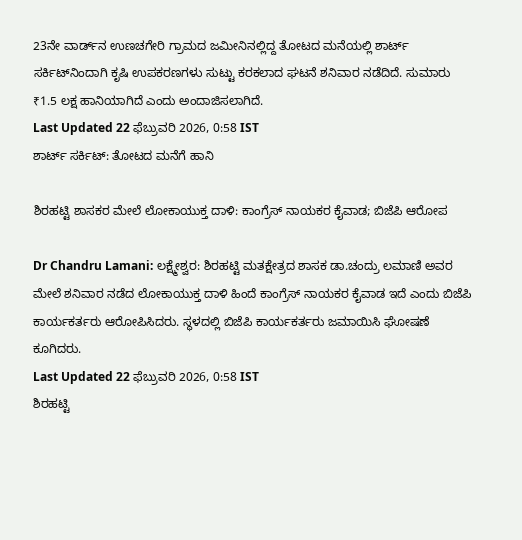23ನೇ ವಾರ್ಡ್‌ನ ಉಣಚಗೇರಿ ಗ್ರಾಮದ ಜಮೀನಿನಲ್ಲಿದ್ದ ತೋಟದ ಮನೆಯಲ್ಲಿ ಶಾರ್ಟ್‌ ಸರ್ಕಿಟ್‌ನಿಂದಾಗಿ ಕೃಷಿ ಉಪಕರಣಗಳು ಸುಟ್ಟು ಕರಕಲಾದ ಘಟನೆ ಶನಿವಾರ ನಡೆದಿದೆ. ಸುಮಾರು ₹1.5 ಲಕ್ಷ ಹಾನಿಯಾಗಿದೆ ಎಂದು ಅಂದಾಜಿಸಲಾಗಿದೆ.
Last Updated 22 ಫೆಬ್ರುವರಿ 2026, 0:58 IST
ಶಾರ್ಟ್‌ ಸರ್ಕಿಟ್: ತೋಟದ ಮನೆಗೆ ಹಾನಿ

ಶಿರಹಟ್ಟಿ ಶಾಸಕರ ಮೇಲೆ ಲೋಕಾಯುಕ್ತ ದಾಳಿ: ಕಾಂಗ್ರೆಸ್ ನಾಯಕರ ಕೈವಾಡ; ಬಿಜೆಪಿ ಆರೋಪ

Dr Chandru Lamani: ಲಕ್ಷ್ಮೇಶ್ವರ: ಶಿರಹಟ್ಟಿ ಮತಕ್ಷೇತ್ರದ ಶಾಸಕ ಡಾ.ಚಂದ್ರು ಲಮಾಣಿ ಅವರ ಮೇಲೆ ಶನಿವಾರ ನಡೆದ ಲೋಕಾಯುಕ್ತ ದಾಳಿ ಹಿಂದೆ ಕಾಂಗ್ರೆಸ್ ನಾಯಕರ ಕೈವಾಡ ಇದೆ ಎಂದು ಬಿಜೆಪಿ ಕಾರ್ಯಕರ್ತರು ಆರೋಪಿಸಿದರು. ಸ್ಥಳದಲ್ಲಿ ಬಿಜೆಪಿ ಕಾರ್ಯಕರ್ತರು ಜಮಾಯಿಸಿ ಘೋಷಣೆ ಕೂಗಿದರು.
Last Updated 22 ಫೆಬ್ರುವರಿ 2026, 0:58 IST
ಶಿರಹಟ್ಟಿ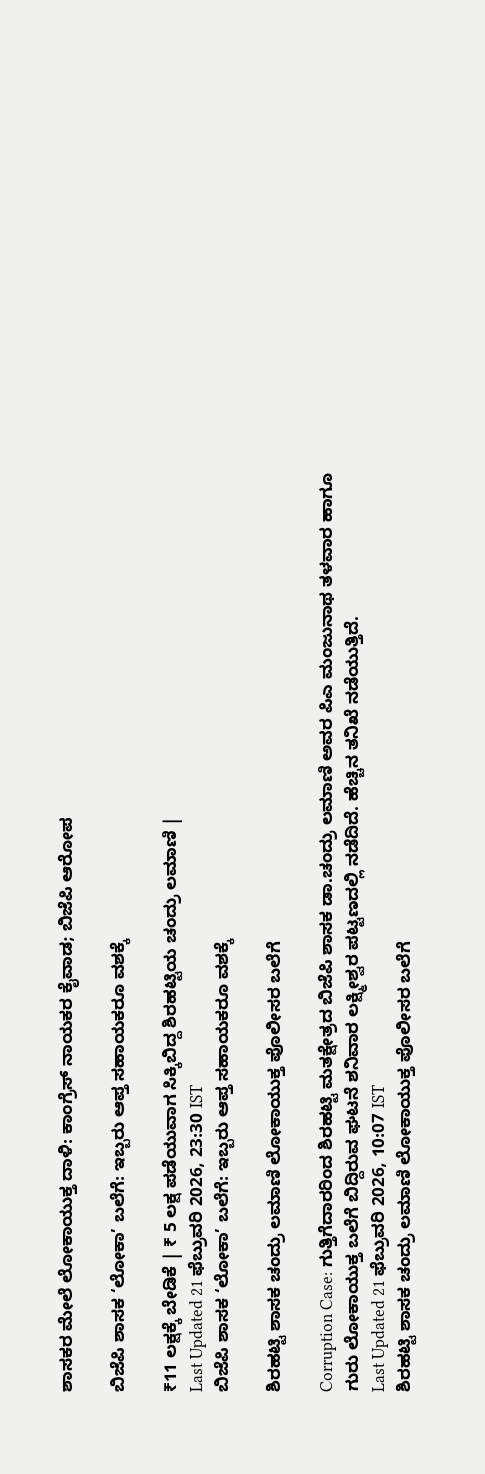ಶಾಸಕರ ಮೇಲೆ ಲೋಕಾಯುಕ್ತ ದಾಳಿ: ಕಾಂಗ್ರೆಸ್ ನಾಯಕರ ಕೈವಾಡ; ಬಿಜೆಪಿ ಆರೋಪ

ಬಿಜೆಪಿ ಶಾಸಕ ‘ಲೋಕಾ’ ಬಲೆಗೆ: ಇಬ್ಬರು ಆಪ್ತ ಸಹಾಯಕರೂ ವಶಕ್ಕೆ

₹11 ಲಕ್ಷಕ್ಕೆ ಬೇಡಿಕೆ | ₹ 5 ಲಕ್ಷ ಪಡೆಯುವಾಗ ಸಿಕ್ಕಿಬಿದ್ದ ಶಿರಹಟ್ಟಿಯ ಚಂದ್ರು ಲಮಾಣಿ |
Last Updated 21 ಫೆಬ್ರುವರಿ 2026, 23:30 IST
ಬಿಜೆಪಿ ಶಾಸಕ ‘ಲೋಕಾ’ ಬಲೆಗೆ: ಇಬ್ಬರು ಆಪ್ತ ಸಹಾಯಕರೂ ವಶಕ್ಕೆ

ಶಿರಹಟ್ಟಿ ಶಾಸಕ ಚಂದ್ರು ಲಮಾಣಿ ಲೋಕಾಯುಕ್ತ ಪೊಲೀಸರ ಬಲೆಗೆ

Corruption Case: ಗುತ್ತಿಗೆದಾರರಿಂದ ಶಿರಹಟ್ಟಿ ಮತಕ್ಷೇತ್ರದ ಬಿಜೆಪಿ ಶಾಸಕ ಡಾ.ಚಂದ್ರು ಲಮಾಣಿ ಅವರ ಪಿಎ ಮಂಜುನಾಥ ತಳವಾರ ಹಾಗೂ ಗುರು ಲೋಕಾಯುಕ್ತ ಬಲೆಗೆ ಬಿದ್ದಿರುವ ಘಟನೆ ಶನಿವಾರ ಲಕ್ಷ್ಮೀಶ್ವರ ಪಟ್ಟಣದಲ್ಲಿ ನಡೆದಿದೆ. ಹೆಚ್ಚಿನ ತನಿಖೆ ನಡೆಯುತ್ತಿದೆ.
Last Updated 21 ಫೆಬ್ರುವರಿ 2026, 10:07 IST
ಶಿರಹಟ್ಟಿ ಶಾಸಕ ಚಂದ್ರು ಲಮಾಣಿ ಲೋಕಾಯುಕ್ತ ಪೊಲೀಸರ ಬಲೆಗೆ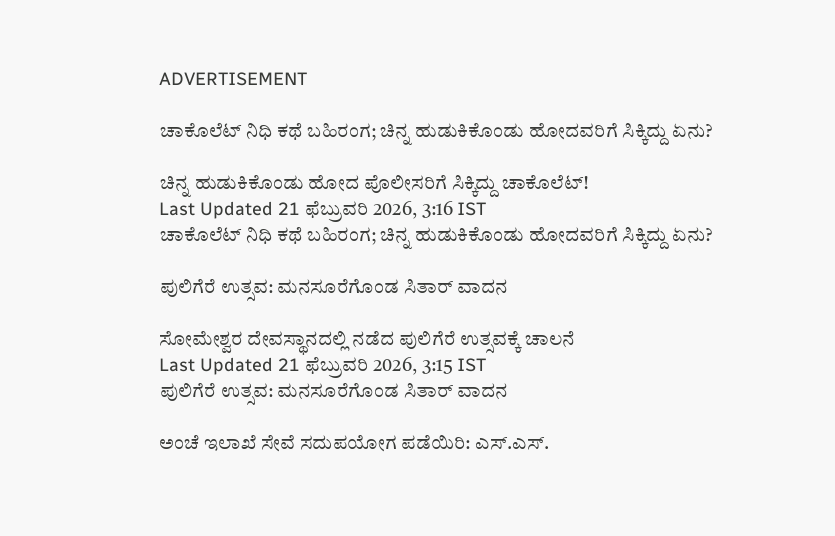ADVERTISEMENT

ಚಾಕೊಲೆಟ್‌ ನಿಧಿ ಕಥೆ ಬಹಿರಂಗ; ಚಿನ್ನ ಹುಡುಕಿಕೊಂಡು ಹೋದವರಿಗೆ ಸಿಕ್ಕಿದ್ದು ಏನು?

ಚಿನ್ನ ಹುಡುಕಿಕೊಂಡು ಹೋದ ಪೊಲೀಸರಿಗೆ ಸಿಕ್ಕಿದ್ದು ಚಾಕೊಲೆಟ್‌!
Last Updated 21 ಫೆಬ್ರುವರಿ 2026, 3:16 IST
ಚಾಕೊಲೆಟ್‌ ನಿಧಿ ಕಥೆ ಬಹಿರಂಗ; ಚಿನ್ನ ಹುಡುಕಿಕೊಂಡು ಹೋದವರಿಗೆ ಸಿಕ್ಕಿದ್ದು ಏನು?

ಪುಲಿಗೆರೆ ಉತ್ಸವ: ಮನಸೂರೆಗೊಂಡ ಸಿತಾರ್ ವಾದನ

ಸೋಮೇಶ್ವರ ದೇವಸ್ಥಾನದಲ್ಲಿ ನಡೆದ ಪುಲಿಗೆರೆ ಉತ್ಸವಕ್ಕೆ ಚಾಲನೆ
Last Updated 21 ಫೆಬ್ರುವರಿ 2026, 3:15 IST
ಪುಲಿಗೆರೆ ಉತ್ಸವ: ಮನಸೂರೆಗೊಂಡ ಸಿತಾರ್ ವಾದನ

ಅಂಚೆ ಇಲಾಖೆ ಸೇವೆ ಸದುಪಯೋಗ ಪಡೆಯಿರಿ: ಎಸ್.ಎಸ್.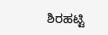ಶಿರಹಟ್ಟಿ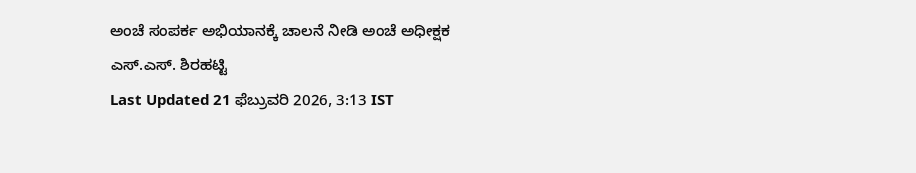ಅಂಚೆ ಸಂಪರ್ಕ ಅಭಿಯಾನಕ್ಕೆ ಚಾಲನೆ ನೀಡಿ ಅಂಚೆ ಅಧೀಕ್ಷಕ ಎಸ್.ಎಸ್. ಶಿರಹಟ್ಟಿ
Last Updated 21 ಫೆಬ್ರುವರಿ 2026, 3:13 IST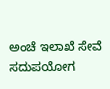ಅಂಚೆ ಇಲಾಖೆ ಸೇವೆ ಸದುಪಯೋಗ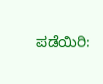ಪಡೆಯಿರಿ: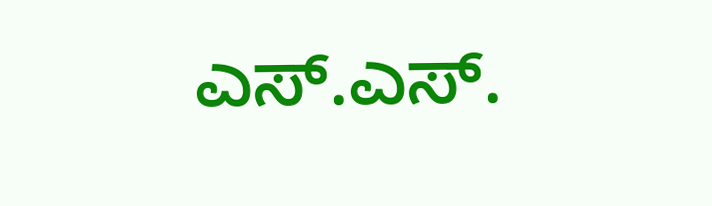ಎಸ್.ಎಸ್.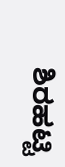ಶಿರಹಟ್ಟಿ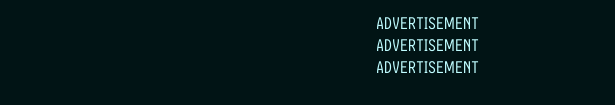ADVERTISEMENT
ADVERTISEMENT
ADVERTISEMENT